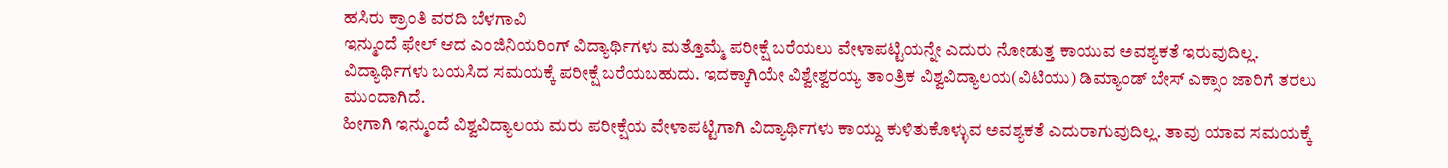ಹಸಿರು ಕ್ರಾಂತಿ ವರದಿ ಬೆಳಗಾವಿ
ಇನ್ಮುಂದೆ ಫೇಲ್ ಆದ ಎಂಜಿನಿಯರಿಂಗ್ ವಿದ್ಯಾರ್ಥಿಗಳು ಮತ್ತೊಮ್ಮೆ ಪರೀಕ್ಷೆ ಬರೆಯಲು ವೇಳಾಪಟ್ಟಿಯನ್ನೇ ಎದುರು ನೋಡುತ್ತ ಕಾಯುವ ಅವಶ್ಯಕತೆ ಇರುವುದಿಲ್ಲ. ವಿದ್ಯಾರ್ಥಿಗಳು ಬಯಸಿದ ಸಮಯಕ್ಕೆ ಪರೀಕ್ಷೆ ಬರೆಯಬಹುದು. ಇದಕ್ಕಾಗಿಯೇ ವಿಶ್ವೇಶ್ವರಯ್ಯ ತಾಂತ್ರಿಕ ವಿಶ್ವವಿದ್ಯಾಲಯ(ವಿಟಿಯು) ಡಿಮ್ಯಾಂಡ್ ಬೇಸ್ ಎಕ್ಸಾಂ ಜಾರಿಗೆ ತರಲು ಮುಂದಾಗಿದೆ.
ಹೀಗಾಗಿ ಇನ್ಮುಂದೆ ವಿಶ್ವವಿದ್ಯಾಲಯ ಮರು ಪರೀಕ್ಷೆಯ ವೇಳಾಪಟ್ಟಿಗಾಗಿ ವಿದ್ಯಾರ್ಥಿಗಳು ಕಾಯ್ದು ಕುಳಿತುಕೊಳ್ಳುವ ಅವಶ್ಯಕತೆ ಎದುರಾಗುವುದಿಲ್ಲ. ತಾವು ಯಾವ ಸಮಯಕ್ಕೆ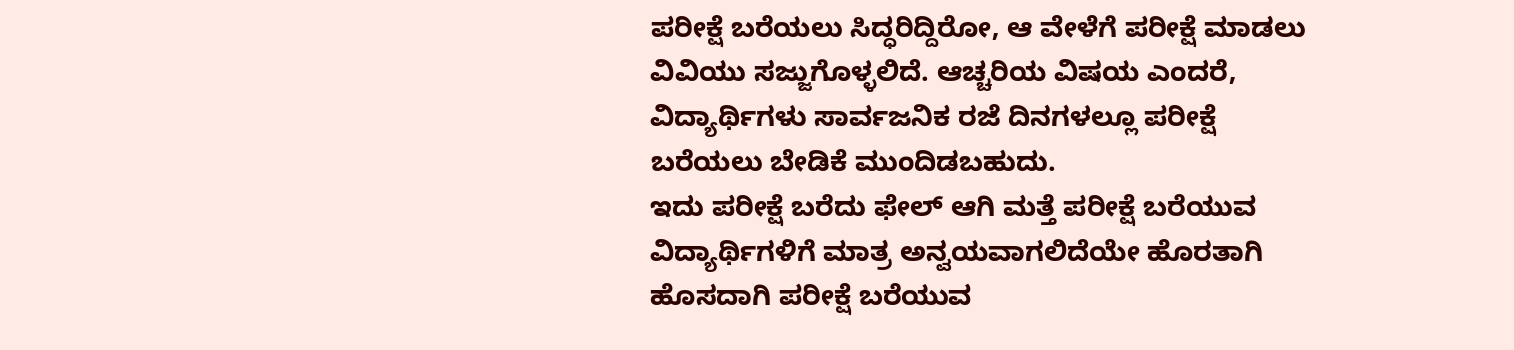ಪರೀಕ್ಷೆ ಬರೆಯಲು ಸಿದ್ಧರಿದ್ದಿರೋ, ಆ ವೇಳೆಗೆ ಪರೀಕ್ಷೆ ಮಾಡಲು ವಿವಿಯು ಸಜ್ಜುಗೊಳ್ಳಲಿದೆ. ಆಚ್ಚರಿಯ ವಿಷಯ ಎಂದರೆ, ವಿದ್ಯಾರ್ಥಿಗಳು ಸಾರ್ವಜನಿಕ ರಜೆ ದಿನಗಳಲ್ಲೂ ಪರೀಕ್ಷೆ ಬರೆಯಲು ಬೇಡಿಕೆ ಮುಂದಿಡಬಹುದು.
ಇದು ಪರೀಕ್ಷೆ ಬರೆದು ಫೇಲ್ ಆಗಿ ಮತ್ತೆ ಪರೀಕ್ಷೆ ಬರೆಯುವ ವಿದ್ಯಾರ್ಥಿಗಳಿಗೆ ಮಾತ್ರ ಅನ್ವಯವಾಗಲಿದೆಯೇ ಹೊರತಾಗಿ ಹೊಸದಾಗಿ ಪರೀಕ್ಷೆ ಬರೆಯುವ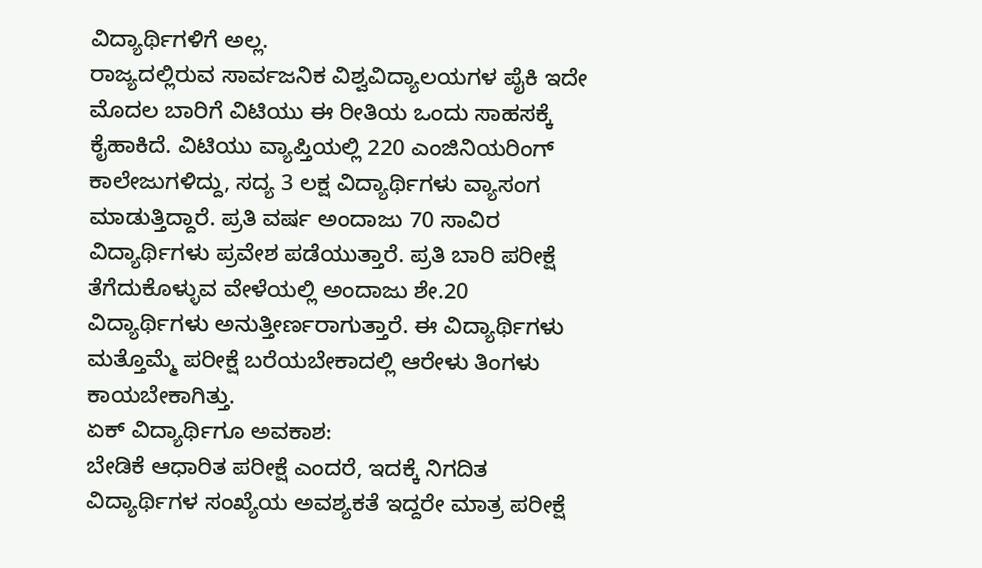ವಿದ್ಯಾರ್ಥಿಗಳಿಗೆ ಅಲ್ಲ.
ರಾಜ್ಯದಲ್ಲಿರುವ ಸಾರ್ವಜನಿಕ ವಿಶ್ವವಿದ್ಯಾಲಯಗಳ ಪೈಕಿ ಇದೇ ಮೊದಲ ಬಾರಿಗೆ ವಿಟಿಯು ಈ ರೀತಿಯ ಒಂದು ಸಾಹಸಕ್ಕೆ ಕೈಹಾಕಿದೆ. ವಿಟಿಯು ವ್ಯಾಪ್ತಿಯಲ್ಲಿ 220 ಎಂಜಿನಿಯರಿಂಗ್ ಕಾಲೇಜುಗಳಿದ್ದು, ಸದ್ಯ 3 ಲಕ್ಷ ವಿದ್ಯಾರ್ಥಿಗಳು ವ್ಯಾಸಂಗ ಮಾಡುತ್ತಿದ್ದಾರೆ. ಪ್ರತಿ ವರ್ಷ ಅಂದಾಜು 70 ಸಾವಿರ ವಿದ್ಯಾರ್ಥಿಗಳು ಪ್ರವೇಶ ಪಡೆಯುತ್ತಾರೆ. ಪ್ರತಿ ಬಾರಿ ಪರೀಕ್ಷೆ ತೆಗೆದುಕೊಳ್ಳುವ ವೇಳೆಯಲ್ಲಿ ಅಂದಾಜು ಶೇ.20 ವಿದ್ಯಾರ್ಥಿಗಳು ಅನುತ್ತೀರ್ಣರಾಗುತ್ತಾರೆ. ಈ ವಿದ್ಯಾರ್ಥಿಗಳು ಮತ್ತೊಮ್ಮೆ ಪರೀಕ್ಷೆ ಬರೆಯಬೇಕಾದಲ್ಲಿ ಆರೇಳು ತಿಂಗಳು ಕಾಯಬೇಕಾಗಿತ್ತು.
ಏಕ್ ವಿದ್ಯಾರ್ಥಿಗೂ ಅವಕಾಶ:
ಬೇಡಿಕೆ ಆಧಾರಿತ ಪರೀಕ್ಷೆ ಎಂದರೆ, ಇದಕ್ಕೆ ನಿಗದಿತ ವಿದ್ಯಾರ್ಥಿಗಳ ಸಂಖ್ಯೆಯ ಅವಶ್ಯಕತೆ ಇದ್ದರೇ ಮಾತ್ರ ಪರೀಕ್ಷೆ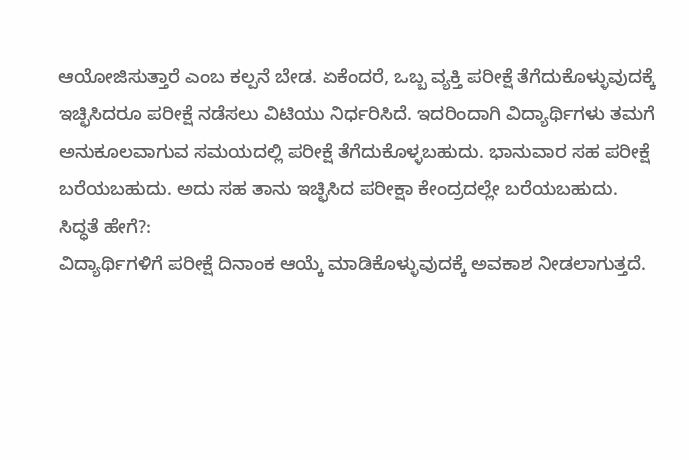ಆಯೋಜಿಸುತ್ತಾರೆ ಎಂಬ ಕಲ್ಪನೆ ಬೇಡ. ಏಕೆಂದರೆ, ಒಬ್ಬ ವ್ಯಕ್ತಿ ಪರೀಕ್ಷೆ ತೆಗೆದುಕೊಳ್ಳುವುದಕ್ಕೆ ಇಚ್ಛಿಸಿದರೂ ಪರೀಕ್ಷೆ ನಡೆಸಲು ವಿಟಿಯು ನಿರ್ಧರಿಸಿದೆ. ಇದರಿಂದಾಗಿ ವಿದ್ಯಾರ್ಥಿಗಳು ತಮಗೆ ಅನುಕೂಲವಾಗುವ ಸಮಯದಲ್ಲಿ ಪರೀಕ್ಷೆ ತೆಗೆದುಕೊಳ್ಳಬಹುದು. ಭಾನುವಾರ ಸಹ ಪರೀಕ್ಷೆ ಬರೆಯಬಹುದು. ಅದು ಸಹ ತಾನು ಇಚ್ಛಿಸಿದ ಪರೀಕ್ಷಾ ಕೇಂದ್ರದಲ್ಲೇ ಬರೆಯಬಹುದು.
ಸಿದ್ಧತೆ ಹೇಗೆ?:
ವಿದ್ಯಾರ್ಥಿಗಳಿಗೆ ಪರೀಕ್ಷೆ ದಿನಾಂಕ ಆಯ್ಕೆ ಮಾಡಿಕೊಳ್ಳುವುದಕ್ಕೆ ಅವಕಾಶ ನೀಡಲಾಗುತ್ತದೆ.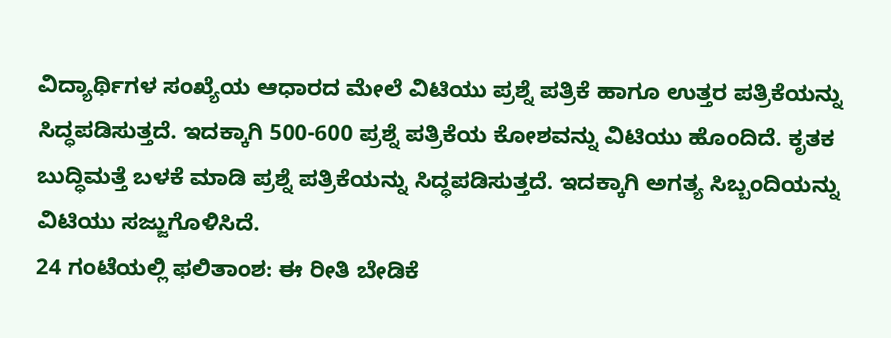ವಿದ್ಯಾರ್ಥಿಗಳ ಸಂಖ್ಯೆಯ ಆಧಾರದ ಮೇಲೆ ವಿಟಿಯು ಪ್ರಶ್ನೆ ಪತ್ರಿಕೆ ಹಾಗೂ ಉತ್ತರ ಪತ್ರಿಕೆಯನ್ನು ಸಿದ್ಧಪಡಿಸುತ್ತದೆ. ಇದಕ್ಕಾಗಿ 500-600 ಪ್ರಶ್ನೆ ಪತ್ರಿಕೆಯ ಕೋಶವನ್ನು ವಿಟಿಯು ಹೊಂದಿದೆ. ಕೃತಕ ಬುದ್ಧಿಮತ್ತೆ ಬಳಕೆ ಮಾಡಿ ಪ್ರಶ್ನೆ ಪತ್ರಿಕೆಯನ್ನು ಸಿದ್ಧಪಡಿಸುತ್ತದೆ. ಇದಕ್ಕಾಗಿ ಅಗತ್ಯ ಸಿಬ್ಬಂದಿಯನ್ನು ವಿಟಿಯು ಸಜ್ಜುಗೊಳಿಸಿದೆ.
24 ಗಂಟೆಯಲ್ಲಿ ಫಲಿತಾಂಶ: ಈ ರೀತಿ ಬೇಡಿಕೆ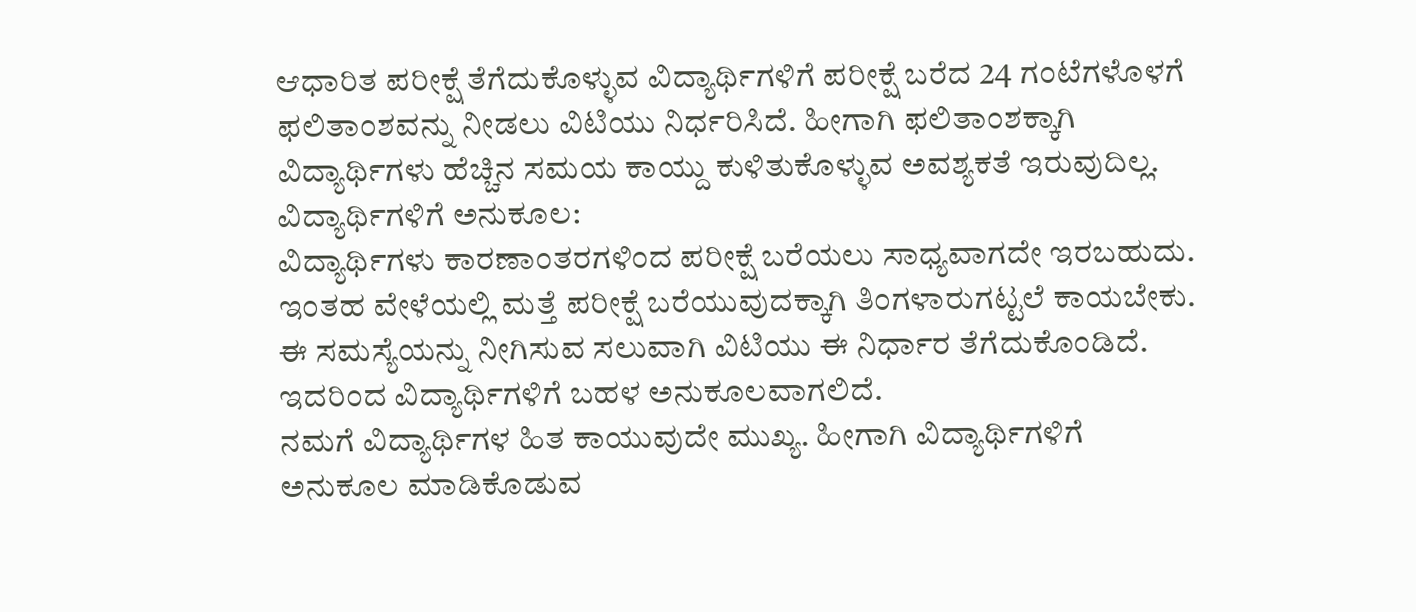ಆಧಾರಿತ ಪರೀಕ್ಷೆ ತೆಗೆದುಕೊಳ್ಳುವ ವಿದ್ಯಾರ್ಥಿಗಳಿಗೆ ಪರೀಕ್ಷೆ ಬರೆದ 24 ಗಂಟೆಗಳೊಳಗೆ ಫಲಿತಾಂಶವನ್ನು ನೀಡಲು ವಿಟಿಯು ನಿರ್ಧರಿಸಿದೆ. ಹೀಗಾಗಿ ಫಲಿತಾಂಶಕ್ಕಾಗಿ ವಿದ್ಯಾರ್ಥಿಗಳು ಹೆಚ್ಚಿನ ಸಮಯ ಕಾಯ್ದು ಕುಳಿತುಕೊಳ್ಳುವ ಅವಶ್ಯಕತೆ ಇರುವುದಿಲ್ಲ.
ವಿದ್ಯಾರ್ಥಿಗಳಿಗೆ ಅನುಕೂಲ:
ವಿದ್ಯಾರ್ಥಿಗಳು ಕಾರಣಾಂತರಗಳಿಂದ ಪರೀಕ್ಷೆ ಬರೆಯಲು ಸಾಧ್ಯವಾಗದೇ ಇರಬಹುದು. ಇಂತಹ ವೇಳೆಯಲ್ಲಿ ಮತ್ತೆ ಪರೀಕ್ಷೆ ಬರೆಯುವುದಕ್ಕಾಗಿ ತಿಂಗಳಾರುಗಟ್ಟಲೆ ಕಾಯಬೇಕು. ಈ ಸಮಸ್ಯೆಯನ್ನು ನೀಗಿಸುವ ಸಲುವಾಗಿ ವಿಟಿಯು ಈ ನಿರ್ಧಾರ ತೆಗೆದುಕೊಂಡಿದೆ. ಇದರಿಂದ ವಿದ್ಯಾರ್ಥಿಗಳಿಗೆ ಬಹಳ ಅನುಕೂಲವಾಗಲಿದೆ.
ನಮಗೆ ವಿದ್ಯಾರ್ಥಿಗಳ ಹಿತ ಕಾಯುವುದೇ ಮುಖ್ಯ. ಹೀಗಾಗಿ ವಿದ್ಯಾರ್ಥಿಗಳಿಗೆ ಅನುಕೂಲ ಮಾಡಿಕೊಡುವ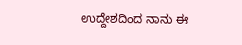ಉದ್ದೇಶದಿಂದ ನಾನು ಈ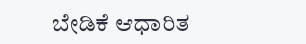ಬೇಡಿಕೆ ಆಧಾರಿತ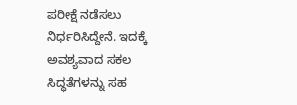ಪರೀಕ್ಷೆ ನಡೆಸಲು ನಿರ್ಧರಿಸಿದ್ದೇನೆ. ಇದಕ್ಕೆ ಅವಶ್ಯವಾದ ಸಕಲ ಸಿದ್ಧತೆಗಳನ್ನು ಸಹ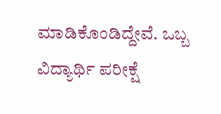ಮಾಡಿಕೊಂಡಿದ್ದೇವೆ. ಒಬ್ಬ ವಿದ್ಯಾರ್ಥಿ ಪರೀಕ್ಷೆ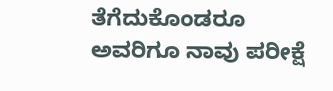ತೆಗೆದುಕೊಂಡರೂ ಅವರಿಗೂ ನಾವು ಪರೀಕ್ಷೆ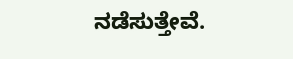ನಡೆಸುತ್ತೇವೆ.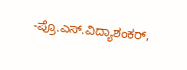-ಪ್ರೊ.ಎಸ್.ವಿದ್ಯಾಶಂಕರ್,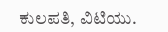ಕುಲಪತಿ, ವಿಟಿಯು.